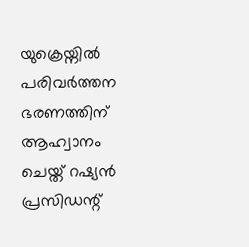യുക്രെയ്നിൽ പരിവർത്തന ഭരണത്തിന് ആഹ്വാനം ചെയ്ത് റഷ്യൻ പ്രസിഡന്റ്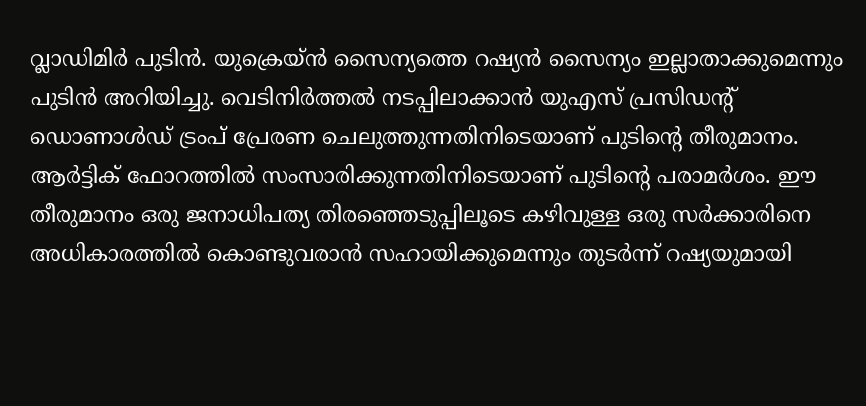വ്ലാഡിമിർ പുടിൻ. യുക്രെയ്ൻ സൈന്യത്തെ റഷ്യൻ സൈന്യം ഇല്ലാതാക്കുമെന്നും പുടിൻ അറിയിച്ചു. വെടിനിർത്തൽ നടപ്പിലാക്കാൻ യുഎസ് പ്രസിഡന്റ് ഡൊണാൾഡ് ട്രംപ് പ്രേരണ ചെലുത്തുന്നതിനിടെയാണ് പുടിന്റെ തീരുമാനം.
ആർട്ടിക് ഫോറത്തിൽ സംസാരിക്കുന്നതിനിടെയാണ് പുടിന്റെ പരാമർശം. ഈ തീരുമാനം ഒരു ജനാധിപത്യ തിരഞ്ഞെടുപ്പിലൂടെ കഴിവുള്ള ഒരു സർക്കാരിനെ അധികാരത്തിൽ കൊണ്ടുവരാൻ സഹായിക്കുമെന്നും തുടർന്ന് റഷ്യയുമായി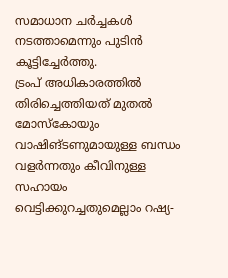സമാധാന ചർച്ചകൾ നടത്താമെന്നും പുടിൻ കൂട്ടിച്ചേർത്തു.
ട്രംപ് അധികാരത്തിൽ തിരിച്ചെത്തിയത് മുതൽ മോസ്കോയും വാഷിങ്ടണുമായുള്ള ബന്ധം വളർന്നതും കീവിനുള്ള സഹായം വെട്ടിക്കുറച്ചതുമെല്ലാം റഷ്യ-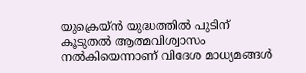യുക്രെയ്ൻ യുദ്ധത്തിൽ പുടിന് കൂടുതൽ ആത്മവിശ്വാസം നൽകിയെന്നാണ് വിദേശ മാധ്യമങ്ങൾ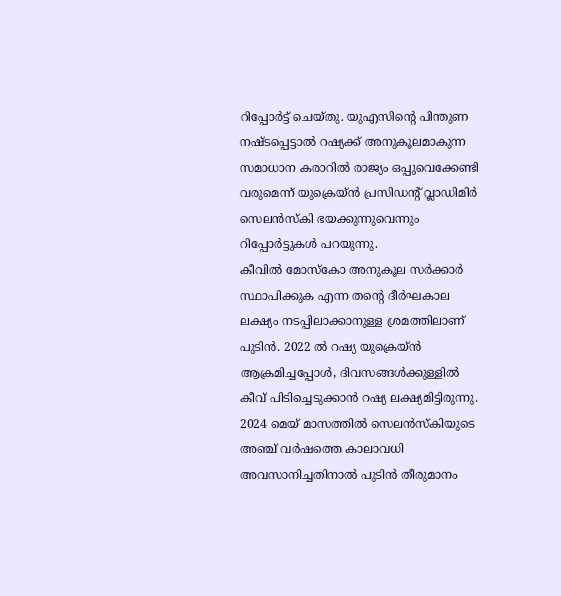റിപ്പോർട്ട് ചെയ്തു. യുഎസിന്റെ പിന്തുണ നഷ്ടപ്പെട്ടാൽ റഷ്യക്ക് അനുകൂലമാകുന്ന സമാധാന കരാറിൽ രാജ്യം ഒപ്പുവെക്കേണ്ടി വരുമെന്ന് യുക്രെയ്ൻ പ്രസിഡന്റ് വ്ലാഡിമിർ സെലൻസ്കി ഭയക്കുന്നുവെന്നും റിപ്പോർട്ടുകൾ പറയുന്നു.
കീവിൽ മോസ്കോ അനുകൂല സർക്കാർ സ്ഥാപിക്കുക എന്ന തന്റെ ദീർഘകാല ലക്ഷ്യം നടപ്പിലാക്കാനുള്ള ശ്രമത്തിലാണ് പുടിൻ. 2022 ൽ റഷ്യ യുക്രെയ്ൻ ആക്രമിച്ചപ്പോൾ, ദിവസങ്ങൾക്കുള്ളിൽ കീവ് പിടിച്ചെടുക്കാൻ റഷ്യ ലക്ഷ്യമിട്ടിരുന്നു.
2024 മെയ് മാസത്തിൽ സെലൻസ്കിയുടെ അഞ്ച് വർഷത്തെ കാലാവധി അവസാനിച്ചതിനാൽ പുടിൻ തീരുമാനം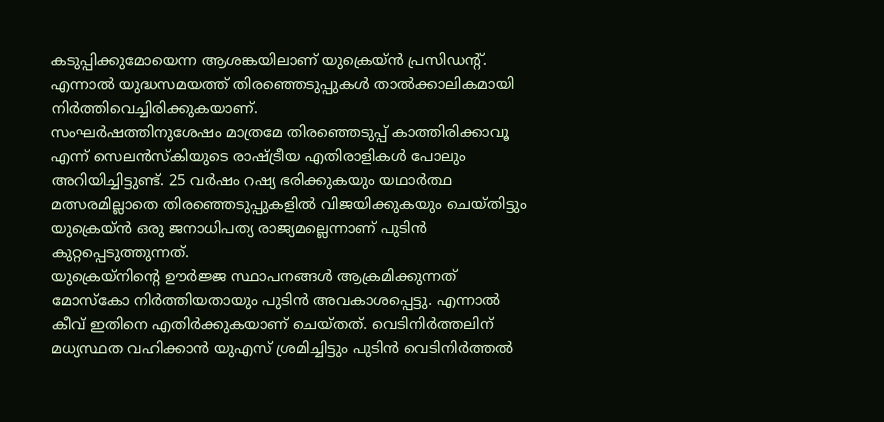കടുപ്പിക്കുമോയെന്ന ആശങ്കയിലാണ് യുക്രെയ്ൻ പ്രസിഡന്റ്. എന്നാൽ യുദ്ധസമയത്ത് തിരഞ്ഞെടുപ്പുകൾ താൽക്കാലികമായി നിർത്തിവെച്ചിരിക്കുകയാണ്.
സംഘർഷത്തിനുശേഷം മാത്രമേ തിരഞ്ഞെടുപ്പ് കാത്തിരിക്കാവൂ എന്ന് സെലൻസ്കിയുടെ രാഷ്ട്രീയ എതിരാളികൾ പോലും അറിയിച്ചിട്ടുണ്ട്. 25 വർഷം റഷ്യ ഭരിക്കുകയും യഥാർത്ഥ മത്സരമില്ലാതെ തിരഞ്ഞെടുപ്പുകളിൽ വിജയിക്കുകയും ചെയ്തിട്ടും യുക്രെയ്ൻ ഒരു ജനാധിപത്യ രാജ്യമല്ലെന്നാണ് പുടിൻ കുറ്റപ്പെടുത്തുന്നത്.
യുക്രെയ്നിന്റെ ഊർജ്ജ സ്ഥാപനങ്ങൾ ആക്രമിക്കുന്നത് മോസ്കോ നിർത്തിയതായും പുടിൻ അവകാശപ്പെട്ടു. എന്നാൽ കീവ് ഇതിനെ എതിർക്കുകയാണ് ചെയ്തത്. വെടിനിർത്തലിന് മധ്യസ്ഥത വഹിക്കാൻ യുഎസ് ശ്രമിച്ചിട്ടും പുടിൻ വെടിനിർത്തൽ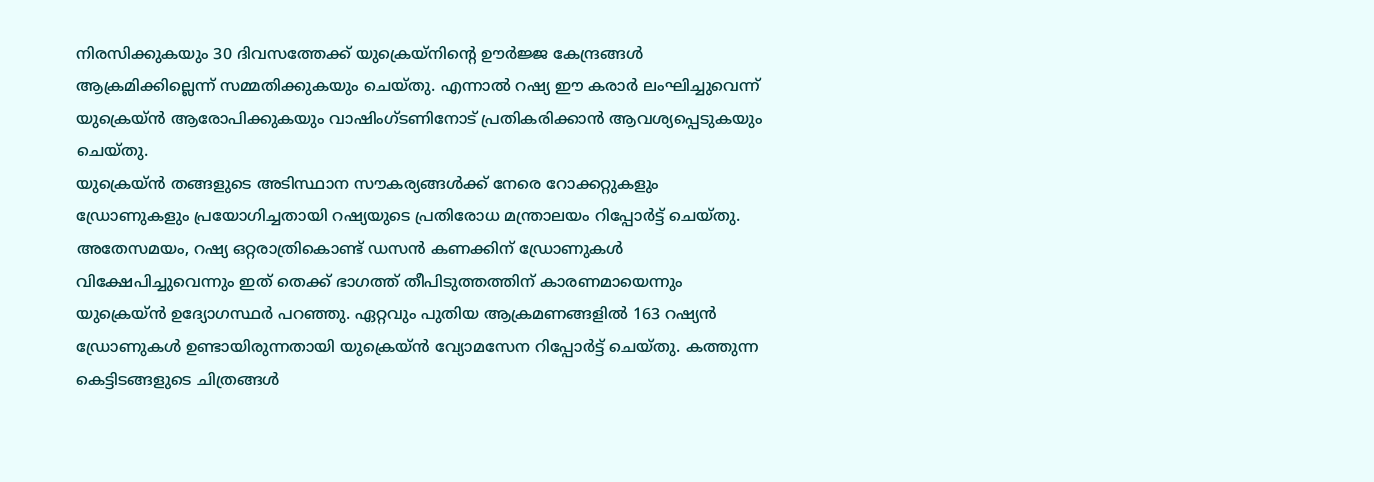നിരസിക്കുകയും 30 ദിവസത്തേക്ക് യുക്രെയ്നിന്റെ ഊർജ്ജ കേന്ദ്രങ്ങൾ ആക്രമിക്കില്ലെന്ന് സമ്മതിക്കുകയും ചെയ്തു. എന്നാൽ റഷ്യ ഈ കരാർ ലംഘിച്ചുവെന്ന് യുക്രെയ്ൻ ആരോപിക്കുകയും വാഷിംഗ്ടണിനോട് പ്രതികരിക്കാൻ ആവശ്യപ്പെടുകയും ചെയ്തു.
യുക്രെയ്ൻ തങ്ങളുടെ അടിസ്ഥാന സൗകര്യങ്ങൾക്ക് നേരെ റോക്കറ്റുകളും ഡ്രോണുകളും പ്രയോഗിച്ചതായി റഷ്യയുടെ പ്രതിരോധ മന്ത്രാലയം റിപ്പോർട്ട് ചെയ്തു. അതേസമയം, റഷ്യ ഒറ്റരാത്രികൊണ്ട് ഡസൻ കണക്കിന് ഡ്രോണുകൾ വിക്ഷേപിച്ചുവെന്നും ഇത് തെക്ക് ഭാഗത്ത് തീപിടുത്തത്തിന് കാരണമായെന്നും യുക്രെയ്ൻ ഉദ്യോഗസ്ഥർ പറഞ്ഞു. ഏറ്റവും പുതിയ ആക്രമണങ്ങളിൽ 163 റഷ്യൻ ഡ്രോണുകൾ ഉണ്ടായിരുന്നതായി യുക്രെയ്ൻ വ്യോമസേന റിപ്പോർട്ട് ചെയ്തു. കത്തുന്ന കെട്ടിടങ്ങളുടെ ചിത്രങ്ങൾ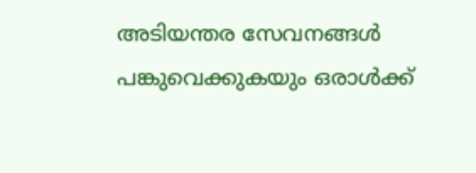അടിയന്തര സേവനങ്ങൾ പങ്കുവെക്കുകയും ഒരാൾക്ക്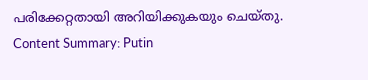പരിക്കേറ്റതായി അറിയിക്കുകയും ചെയ്തു.
Content Summary: Putin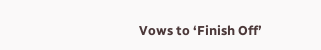Vows to ‘Finish Off’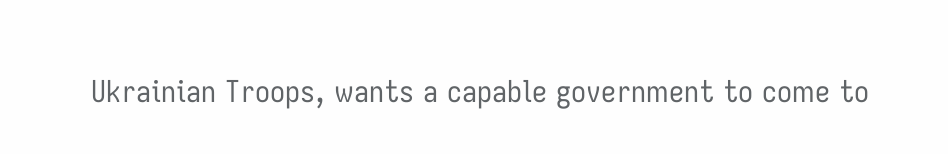Ukrainian Troops, wants a capable government to come to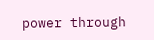power through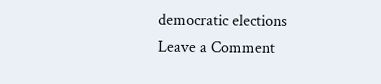democratic elections
Leave a Comment